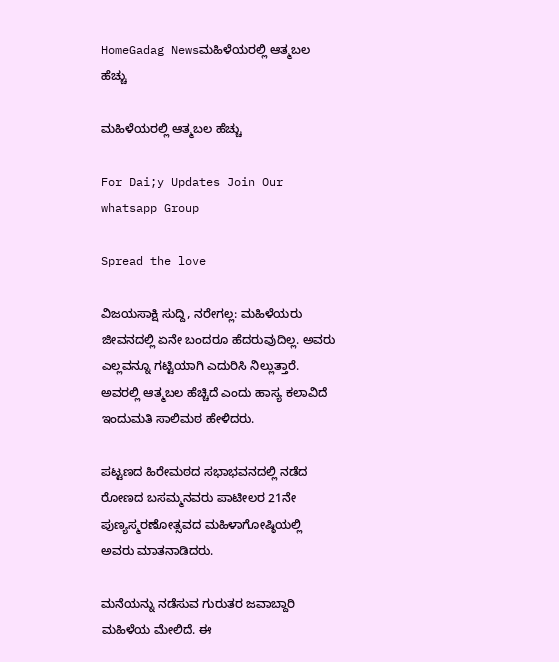HomeGadag Newsಮಹಿಳೆಯರಲ್ಲಿ ಆತ್ಮಬಲ ಹೆಚ್ಚು

ಮಹಿಳೆಯರಲ್ಲಿ ಆತ್ಮಬಲ ಹೆಚ್ಚು

For Dai;y Updates Join Our whatsapp Group

Spread the love

ವಿಜಯಸಾಕ್ಷಿ ಸುದ್ದಿ, ನರೇಗಲ್ಲ: ಮಹಿಳೆಯರು ಜೀವನದಲ್ಲಿ ಏನೇ ಬಂದರೂ ಹೆದರುವುದಿಲ್ಲ. ಅವರು ಎಲ್ಲವನ್ನೂ ಗಟ್ಟಿಯಾಗಿ ಎದುರಿಸಿ ನಿಲ್ಲುತ್ತಾರೆ. ಅವರಲ್ಲಿ ಆತ್ಮಬಲ ಹೆಚ್ಚಿದೆ ಎಂದು ಹಾಸ್ಯ ಕಲಾವಿದೆ ಇಂದುಮತಿ ಸಾಲಿಮಠ ಹೇಳಿದರು.

ಪಟ್ಟಣದ ಹಿರೇಮಠದ ಸಭಾಭವನದಲ್ಲಿ ನಡೆದ ರೋಣದ ಬಸಮ್ಮನವರು ಪಾಟೀಲರ 21ನೇ ಪುಣ್ಯಸ್ಮರಣೋತ್ಸವದ ಮಹಿಳಾಗೋಷ್ಠಿಯಲ್ಲಿ ಅವರು ಮಾತನಾಡಿದರು.

ಮನೆಯನ್ನು ನಡೆಸುವ ಗುರುತರ ಜವಾಬ್ದಾರಿ ಮಹಿಳೆಯ ಮೇಲಿದೆ. ಈ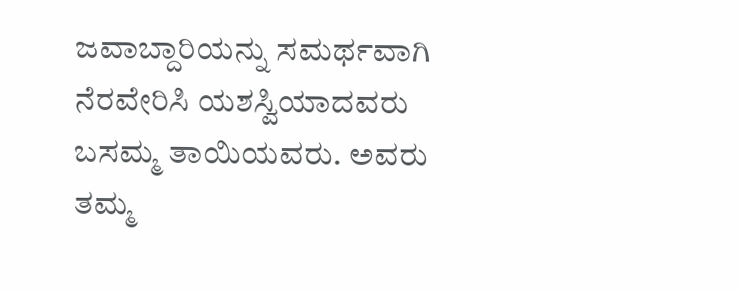ಜವಾಬ್ದಾರಿಯನ್ನು ಸಮರ್ಥವಾಗಿ ನೆರವೇರಿಸಿ ಯಶಸ್ವಿಯಾದವರು ಬಸಮ್ಮ ತಾಯಿಯವರು. ಅವರು ತಮ್ಮ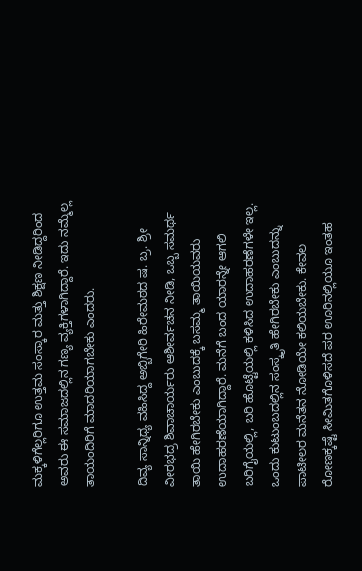ಮಕ್ಕಳಿಗೆಲ್ಲರಿಗೂ ಉತ್ತಮ ಸಂಸ್ಕಾರ ಮತ್ತು ಶಿಕ್ಷಣ ನೀಡಿದ್ದರಿಂದ ಅವರು ಈ ಸಮಾಜದಲ್ಲಿನ ಗಣ್ಯ ವ್ಯಕ್ತಿಗಳಾಗಿದ್ದಾರೆ. ಇದು ನಮ್ಮೆಲ್ಲ ತಾಯಂದಿರಿಗೆ ಮಾದರಿಯಾಗಬೇಕು ಎಂದರು.

ದಿವ್ಯ ಸಾನ್ನಿಧ್ಯ ವಹಿಸಿದ್ದ ಅಬ್ಬಿಗೇರಿ ಹಿರೇಮಠದ ಷ. ಬ್ರ. ಶ್ರೀ ವೀರಭದ್ರ ಶಿವಾಚಾರ್ಯರು ಆಶೀರ್ವಚನ ನೀಡಿ, ಒಬ್ಬ ಸಮರ್ಥ ತಾಯಿ ಹೇಗಿರಬೇಕು ಎಂಬುದಕ್ಕೆ ಬಸಮ್ಮ ತಾಯಿಯವರು ಉದಾಹರಣೆಯಾಗಿದ್ದಾರೆ. ಮನೆಗೆ ಬಂದ ಯಾರನ್ನೇ ಆಗಲಿ ಬರಿಗೈಯಲ್ಲಿ, ಬರಿ ಹೊಟ್ಟೆಯಲ್ಲಿ ಕಳಿಸಿದ ಉದಾಹರಣೆಗಳೇ ಇಲ್ಲ. ಒಂದು ಕುಟುಂಬದಲ್ಲಿನ ಸಂಸ್ಕೃತಿ ಹೇಗಿರಬೇಕು ಎಂಬುದನ್ನು ಪಾಟೀಲರ ಮನೆತನ ನೋಡಿಯೇ ಕಲಿಯಬೇಕು. ಕೇವಲ ರೋಣಕ್ಕಷ್ಟೆ ಸೀಮಿತಗೊಳಿಸದೆ ಪರ ಊರಿನಲ್ಲಿಯೂ ಇಂತಹ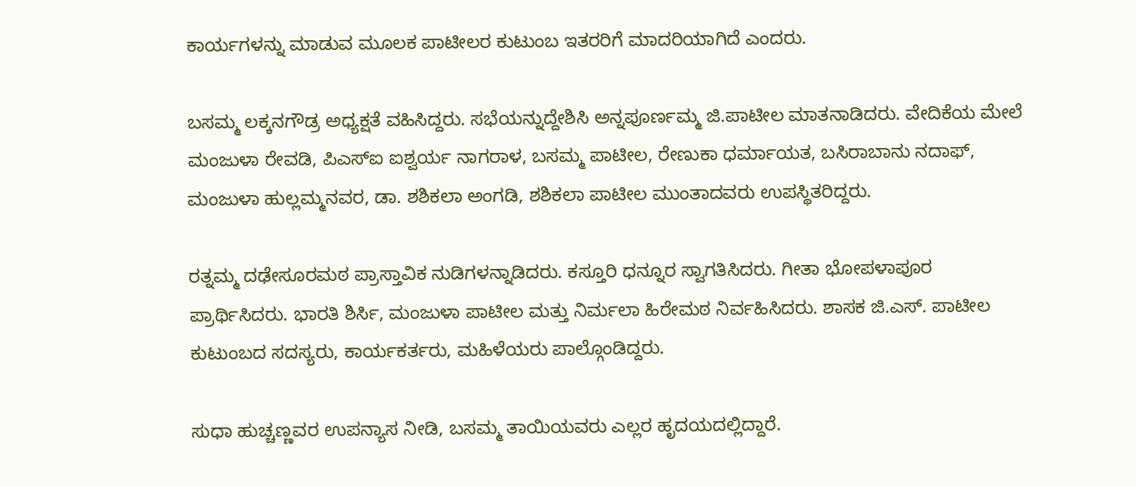ಕಾರ್ಯಗಳನ್ನು ಮಾಡುವ ಮೂಲಕ ಪಾಟೀಲರ ಕುಟುಂಬ ಇತರರಿಗೆ ಮಾದರಿಯಾಗಿದೆ ಎಂದರು.

ಬಸಮ್ಮ ಲಕ್ಕನಗೌಡ್ರ ಅಧ್ಯಕ್ಷತೆ ವಹಿಸಿದ್ದರು. ಸಭೆಯನ್ನುದ್ದೇಶಿಸಿ ಅನ್ನಪೂರ್ಣಮ್ಮ ಜಿ.ಪಾಟೀಲ ಮಾತನಾಡಿದರು. ವೇದಿಕೆಯ ಮೇಲೆ ಮಂಜುಳಾ ರೇವಡಿ, ಪಿಎಸ್‌ಐ ಐಶ್ವರ್ಯ ನಾಗರಾಳ, ಬಸಮ್ಮ ಪಾಟೀಲ, ರೇಣುಕಾ ಧರ್ಮಾಯತ, ಬಸಿರಾಬಾನು ನದಾಫ್, ಮಂಜುಳಾ ಹುಲ್ಲಮ್ಮನವರ, ಡಾ. ಶಶಿಕಲಾ ಅಂಗಡಿ, ಶಶಿಕಲಾ ಪಾಟೀಲ ಮುಂತಾದವರು ಉಪಸ್ಥಿತರಿದ್ದರು.

ರತ್ನಮ್ಮ ದಢೇಸೂರಮಠ ಪ್ರಾಸ್ತಾವಿಕ ನುಡಿಗಳನ್ನಾಡಿದರು. ಕಸ್ತೂರಿ ಧನ್ನೂರ ಸ್ವಾಗತಿಸಿದರು. ಗೀತಾ ಭೋಪಳಾಪೂರ ಪ್ರಾರ್ಥಿಸಿದರು. ಭಾರತಿ ಶಿರ್ಸಿ, ಮಂಜುಳಾ ಪಾಟೀಲ ಮತ್ತು ನಿರ್ಮಲಾ ಹಿರೇಮಠ ನಿರ್ವಹಿಸಿದರು. ಶಾಸಕ ಜಿ.ಎಸ್. ಪಾಟೀಲ ಕುಟುಂಬದ ಸದಸ್ಯರು, ಕಾರ್ಯಕರ್ತರು, ಮಹಿಳೆಯರು ಪಾಲ್ಗೊಂಡಿದ್ದರು.

ಸುಧಾ ಹುಚ್ಚಣ್ಣವರ ಉಪನ್ಯಾಸ ನೀಡಿ, ಬಸಮ್ಮ ತಾಯಿಯವರು ಎಲ್ಲರ ಹೃದಯದಲ್ಲಿದ್ದಾರೆ.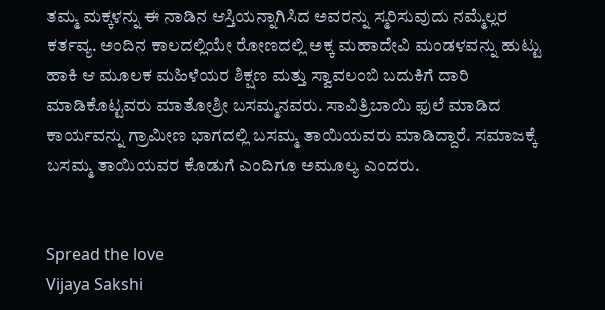ತಮ್ಮ ಮಕ್ಕಳನ್ನು ಈ ನಾಡಿನ ಆಸ್ತಿಯನ್ನಾಗಿಸಿದ ಅವರನ್ನು ಸ್ಮರಿಸುವುದು ನಮ್ಮೆಲ್ಲರ ಕರ್ತವ್ಯ. ಅಂದಿನ ಕಾಲದಲ್ಲಿಯೇ ರೋಣದಲ್ಲಿ ಅಕ್ಕ ಮಹಾದೇವಿ ಮಂಡಳವನ್ನು ಹುಟ್ಟು ಹಾಕಿ ಆ ಮೂಲಕ ಮಹಿಳೆಯರ ಶಿಕ್ಷಣ ಮತ್ತು ಸ್ವಾವಲಂಬಿ ಬದುಕಿಗೆ ದಾರಿ ಮಾಡಿಕೊಟ್ಟವರು ಮಾತೋಶ್ರೀ ಬಸಮ್ಮನವರು. ಸಾವಿತ್ರಿಬಾಯಿ ಫುಲೆ ಮಾಡಿದ ಕಾರ್ಯವನ್ನು ಗ್ರಾಮೀಣ ಭಾಗದಲ್ಲಿ ಬಸಮ್ಮ ತಾಯಿಯವರು ಮಾಡಿದ್ದಾರೆ. ಸಮಾಜಕ್ಕೆ ಬಸಮ್ಮ ತಾಯಿಯವರ ಕೊಡುಗೆ ಎಂದಿಗೂ ಅಮೂಲ್ಯ ಎಂದರು.


Spread the love
Vijaya Sakshi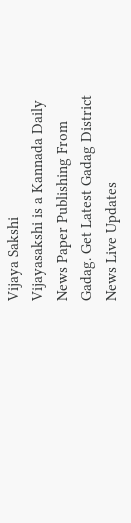Vijaya Sakshi
Vijayasakshi is a Kannada Daily News Paper Publishing From Gadag. Get Latest Gadag District News Live Updates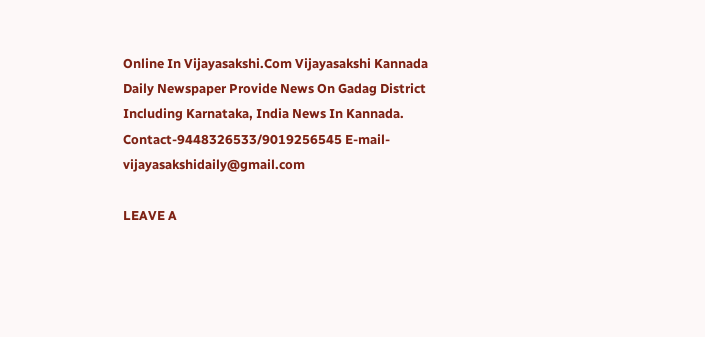Online In Vijayasakshi.Com Vijayasakshi Kannada Daily Newspaper Provide News On Gadag District Including Karnataka, India News In Kannada. Contact-9448326533/9019256545 E-mail-vijayasakshidaily@gmail.com

LEAVE A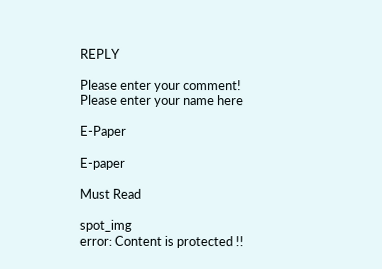REPLY

Please enter your comment!
Please enter your name here

E-Paper

E-paper

Must Read

spot_img
error: Content is protected !!